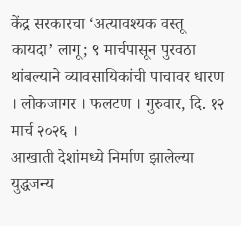केंद्र सरकारचा ‘अत्यावश्यक वस्तू कायदा’ लागू; ९ मार्चपासून पुरवठा थांबल्याने व्यावसायिकांची पाचावर धारण
। लोकजागर । फलटण । गुरुवार, दि. १२ मार्च २०२६ ।
आखाती देशांमध्ये निर्माण झालेल्या युद्धजन्य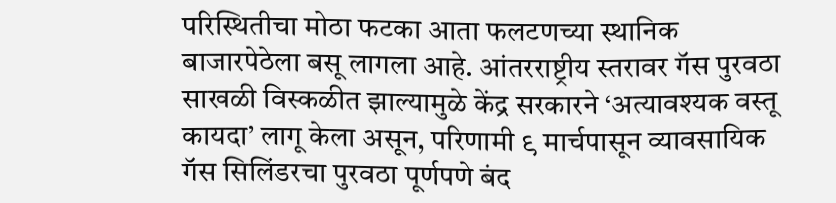परिस्थितीचा मोठा फटका आता फलटणच्या स्थानिक बाजारपेठेला बसू लागला आहे. आंतरराष्ट्रीय स्तरावर गॅस पुरवठा साखळी विस्कळीत झाल्यामुळे केंद्र सरकारने ‘अत्यावश्यक वस्तू कायदा’ लागू केला असून, परिणामी ९ मार्चपासून व्यावसायिक गॅस सिलिंडरचा पुरवठा पूर्णपणे बंद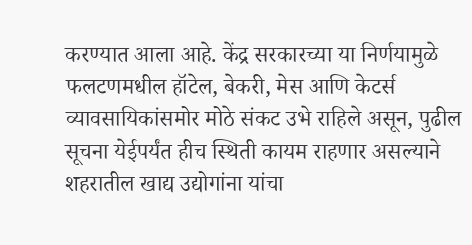करण्यात आला आहे. केंद्र सरकारच्या या निर्णयामुळे फलटणमधील हॉटेल, बेकरी, मेस आणि केटर्स व्यावसायिकांसमोर मोठे संकट उभे राहिले असून, पुढील सूचना येईपर्यंत हीच स्थिती कायम राहणार असल्याने शहरातील खाद्य उद्योगांना यांचा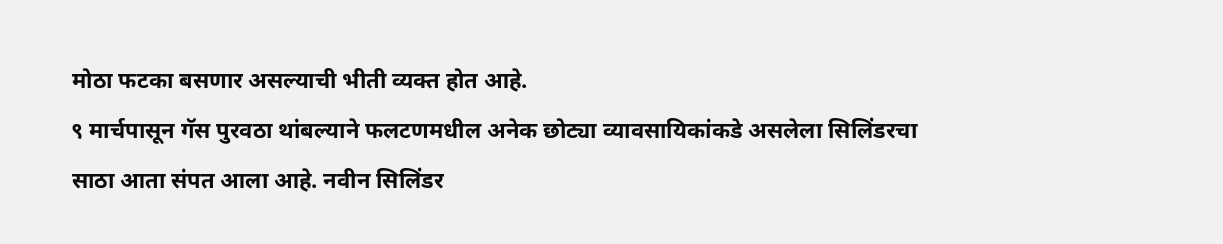मोठा फटका बसणार असल्याची भीती व्यक्त होत आहे.
९ मार्चपासून गॅस पुरवठा थांबल्याने फलटणमधील अनेक छोट्या व्यावसायिकांकडे असलेला सिलिंडरचा साठा आता संपत आला आहे. नवीन सिलिंडर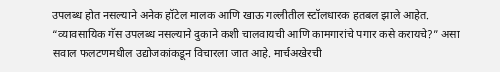उपलब्ध होत नसल्याने अनेक हॉटेल मालक आणि खाऊ गल्लीतील स्टॉलधारक हतबल झाले आहेत. “व्यावसायिक गॅस उपलब्ध नसल्याने दुकाने कशी चालवायची आणि कामगारांचे पगार कसे करायचे?” असा सवाल फलटणमधील उद्योजकांकडून विचारला जात आहे. मार्चअखेरची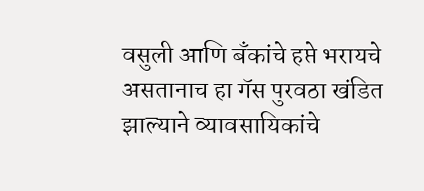वसुली आणि बँकांचे हप्ते भरायचे असतानाच हा गॅस पुरवठा खंडित झाल्याने व्यावसायिकांचे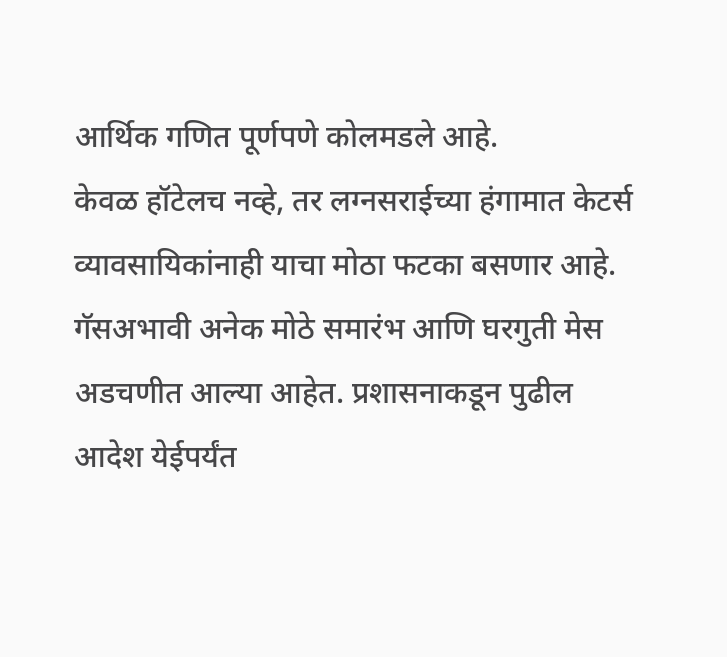आर्थिक गणित पूर्णपणे कोलमडले आहे.
केवळ हॉटेलच नव्हे, तर लग्नसराईच्या हंगामात केटर्स व्यावसायिकांनाही याचा मोठा फटका बसणार आहे. गॅसअभावी अनेक मोठे समारंभ आणि घरगुती मेस अडचणीत आल्या आहेत. प्रशासनाकडून पुढील आदेश येईपर्यंत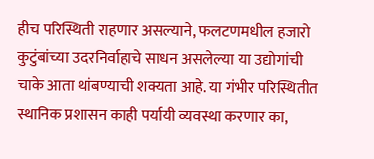हीच परिस्थिती राहणार असल्याने, फलटणमधील हजारो कुटुंबांच्या उदरनिर्वाहाचे साधन असलेल्या या उद्योगांची चाके आता थांबण्याची शक्यता आहे. या गंभीर परिस्थितीत स्थानिक प्रशासन काही पर्यायी व्यवस्था करणार का,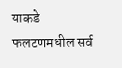याकडे फलटणमधील सर्व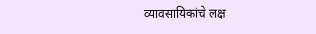व्यावसायिकांचे लक्ष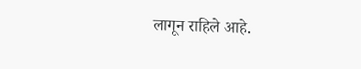लागून राहिले आहे.